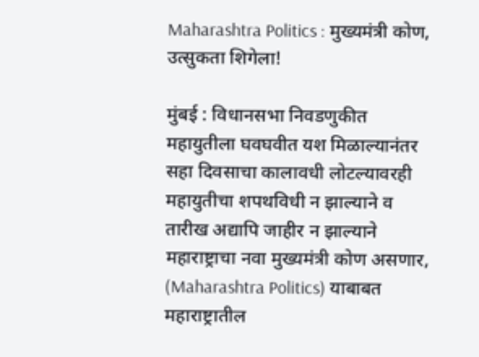Maharashtra Politics : मुख्यमंत्री कोण, उत्सुकता शिगेला!

मुंबई : विधानसभा निवडणुकीत महायुतीला घवघवीत यश मिळाल्यानंतर सहा दिवसाचा कालावधी लोटल्यावरही महायुतीचा शपथविधी न झाल्याने व तारीख अद्यापि जाहीर न झाल्याने महाराष्ट्राचा नवा मुख्यमंत्री कोण असणार, (Maharashtra Politics) याबाबत महाराष्ट्रातील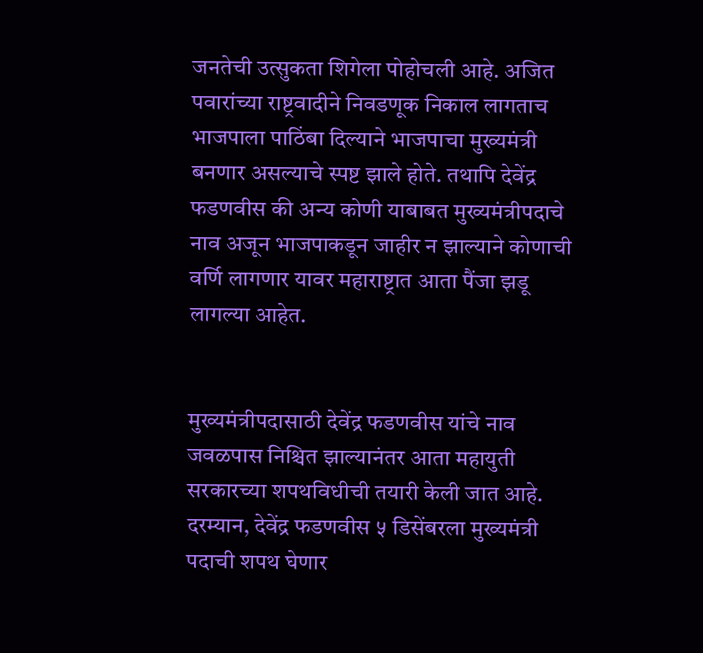जनतेची उत्सुकता शिगेला पोहोचली आहे. अजित पवारांच्या राष्ट्रवादीने निवडणूक निकाल लागताच भाजपाला पाठिंबा दिल्याने भाजपाचा मुख्यमंत्री बनणार असल्याचे स्पष्ट झाले होते. तथापि देवेंद्र फडणवीस की अन्य कोणी याबाबत मुख्यमंत्रीपदाचे नाव अजून भाजपाकडून जाहीर न झाल्याने कोणाची वर्णि लागणार यावर महाराष्ट्रात आता पैंजा झडू लागल्या आहेत.


मुख्यमंत्रीपदासाठी देवेंद्र फडणवीस यांचे नाव जवळपास निश्चित झाल्यानंतर आता महायुती सरकारच्या शपथविधीची तयारी केली जात आहे. दरम्यान, देवेंद्र फडणवीस ५ डिसेंबरला मुख्यमंत्री पदाची शपथ घेणार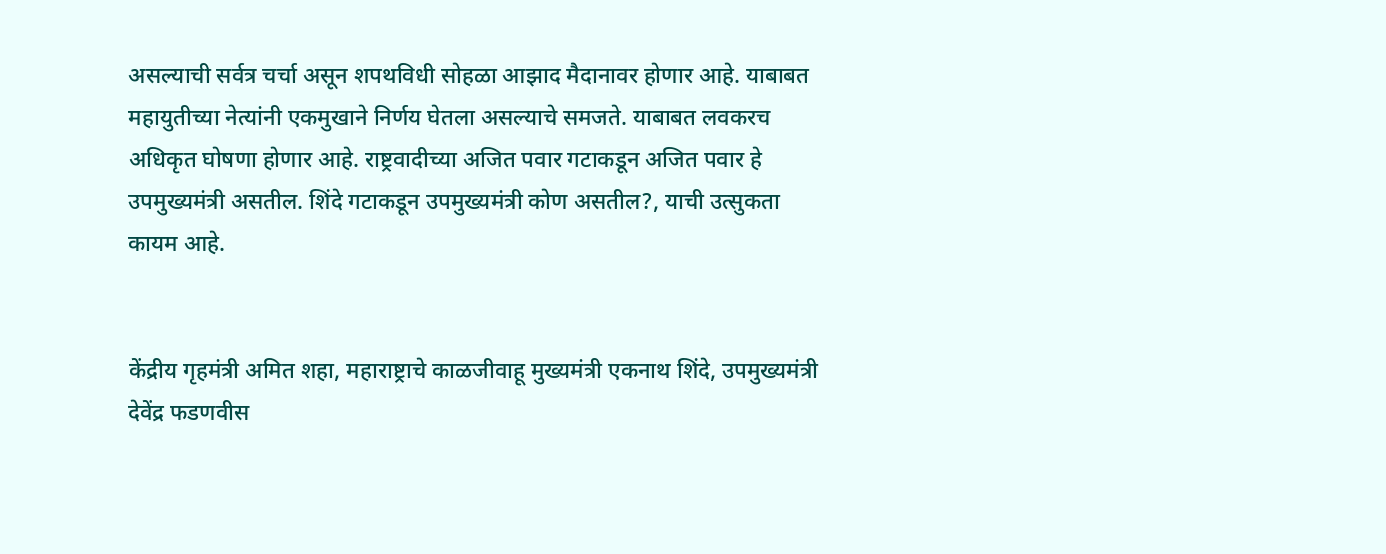असल्याची सर्वत्र चर्चा असून शपथविधी सोहळा आझाद मैदानावर होणार आहे. याबाबत महायुतीच्या नेत्यांनी एकमुखाने निर्णय घेतला असल्याचे समजते. याबाबत लवकरच अधिकृत घोषणा होणार आहे. राष्ट्रवादीच्या अजित पवार गटाकडून अजित पवार हे उपमुख्यमंत्री असतील. शिंदे गटाकडून उपमुख्यमंत्री कोण असतील?, याची उत्सुकता कायम आहे.


केंद्रीय गृहमंत्री अमित शहा, महाराष्ट्राचे काळजीवाहू मुख्यमंत्री एकनाथ शिंदे, उपमुख्यमंत्री देवेंद्र फडणवीस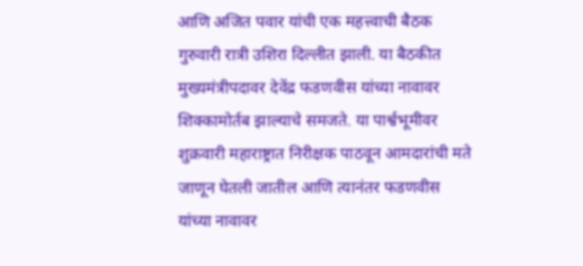आणि अजित पवार यांची एक महत्त्वाची बैठक गुरुवारी रात्री उशिरा दिल्लीत झाली. या बैठकीत मुख्यमंत्रीपदावर देवेंद्र फडणवीस यांच्या नावावर शिक्कामोर्तब झाल्याचे समजते. या पार्श्वभूमीवर शुक्रवारी महाराष्ट्रात निरीक्षक पाठवून आमदारांची मते जाणून घेतली जातील आणि त्यानंतर फडणवीस यांच्या नावावर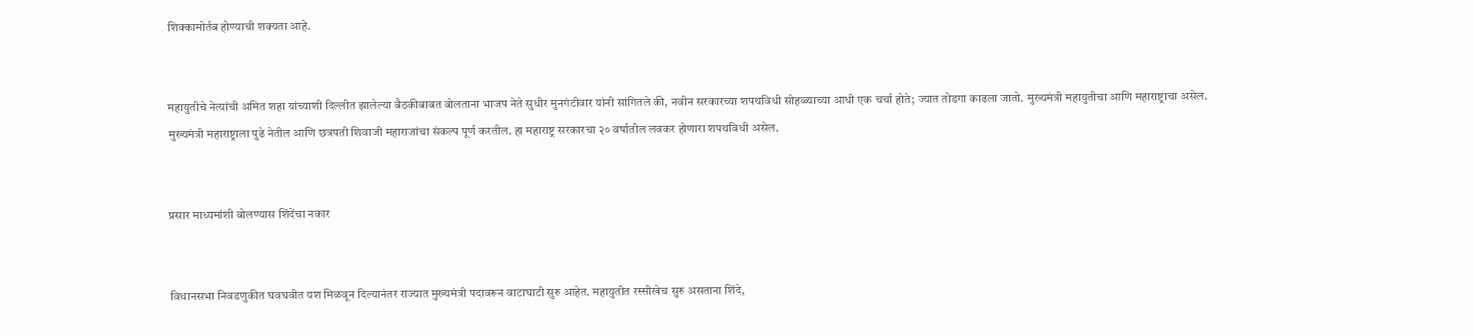शिक्कामोर्तब होण्याची शक्यता आहे.


महायुतीचे नेत्यांची अमित शहा यांच्याशी दिल्लीत झालेल्या बैठकीबाबत बोलताना भाजप नेते सुधीर मुनगंटीवार यांनी सांगितले की, नवीन सरकारच्या शपथविधी सोहळ्याच्या आधी एक चर्चा होते; ज्यात तोडगा काढला जातो. मुख्यमंत्री महायुतीचा आणि महाराष्ट्राचा असेल. मुख्यमंत्री महाराष्ट्राला पुढे नेतील आणि छत्रपती शिवाजी महाराजांचा संकल्प पूर्ण करतील. हा महाराष्ट्र सरकारचा २० वर्षातील लवकर होणारा शपथविधी असेल.


प्रसार माध्यमांशी बोलण्यास शिंदेंचा नकार


विधानसभा निवडणुकीत घवघवीत यश मिळवून दिल्यानंतर राज्यात मुख्यमंत्री पदावरून वाटाघाटी सुरु आहेत. महायुतीत रस्सीखेच सुरु असताना शिंदे,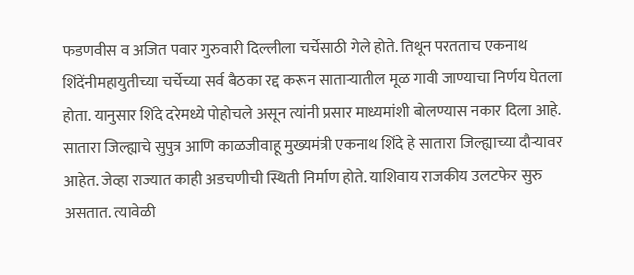फडणवीस व अजित पवार गुरुवारी दिल्लीला चर्चेसाठी गेले होते. तिथून परतताच एकनाथ शिंदेंनीमहायुतीच्या चर्चेच्या सर्व बैठका रद्द करून साताऱ्यातील मूळ गावी जाण्याचा निर्णय घेतला होता. यानुसार शिंदे दरेमध्ये पोहोचले असून त्यांनी प्रसार माध्यमांशी बोलण्यास नकार दिला आहे. सातारा जिल्ह्याचे सुपुत्र आणि काळजीवाहू मुख्यमंत्री एकनाथ शिंदे हे सातारा जिल्ह्याच्या दौऱ्यावर आहेत. जेव्हा राज्यात काही अडचणीची स्थिती निर्माण होते. याशिवाय राजकीय उलटफेर सुरु असतात. त्यावेळी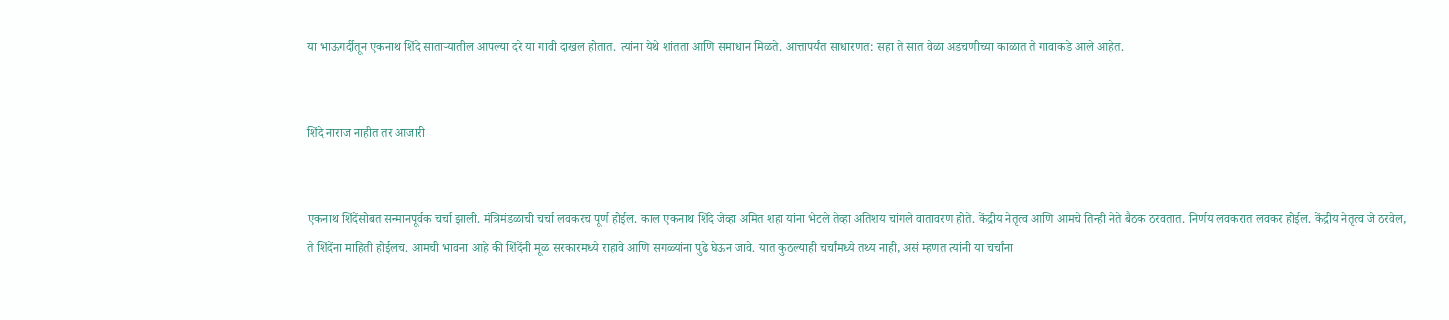या भाऊगर्दीतून एकनाथ शिंदे साताऱ्यातील आपल्या दरे या गावी दाखल होतात. त्यांना येथे शांतता आणि समाधान मिळते. आत्तापर्यंत साधारणत: सहा ते सात वेळा अडचणीच्या काळात ते गावाकडे आले आहेत.


शिंदे नाराज नाहीत तर आजारी


एकनाथ शिंदेंसोबत सन्मानपूर्वक चर्चा झाली. मंत्रिमंडळाची चर्चा लवकरच पूर्ण होईल. काल एकनाथ शिंदे जेव्हा अमित शहा यांना भेटले तेव्हा अतिशय चांगले वातावरण होते. केंद्रीय नेतृत्व आणि आमचे तिन्ही नेते बैठक ठरवतात. निर्णय लवकरात लवकर होईल. केंद्रीय नेतृत्व जे ठरवेल, ते शिंदेंना माहिती होईलच. आमची भावना आहे की शिंदेंनी मूळ सरकारमध्ये राहावे आणि सगळ्यांना पुढे घेऊन जावे. यात कुठल्याही चर्चांमध्ये तथ्य नाही, असं म्हणत त्यांनी या चर्चांना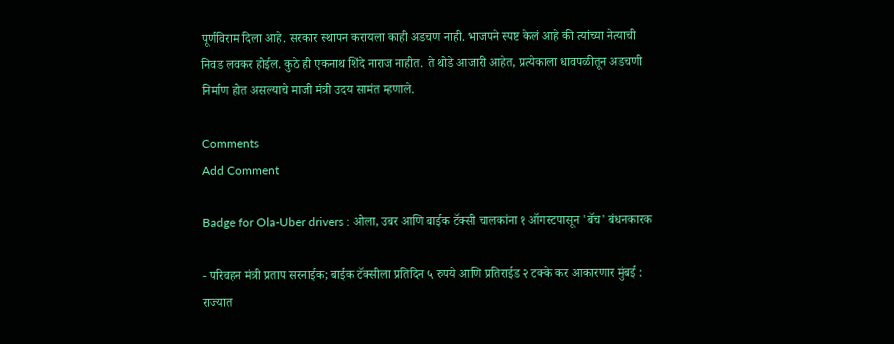पूर्णविराम दिला आहे. सरकार स्थापन करायला काही अडचण नाही. भाजपने स्पष्ट केलं आहे की त्यांच्या नेत्याची निवड लवकर होईल. कुठे ही एकनाथ शिंदे नाराज नाहीत. ते थोडे आजारी आहेत, प्रत्येकाला धावपळीतून अडचणी निर्माण होत असल्याचे माजी मंत्री उदय सामंत म्हणाले.

Comments
Add Comment

Badge for Ola-Uber drivers : ओला, उबर आणि बाईक टॅक्सी चालकांना १ ऑगस्टपासून 'बॅच' बंधनकारक

- परिवहन मंत्री प्रताप सरनाईक; बाईक टॅक्सीला प्रतिदिन ५ रुपये आणि प्रतिराईड २ टक्के कर आकारणार मुंबई : राज्यात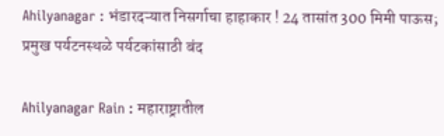Ahilyanagar : भंडारदऱ्यात निसर्गाचा हाहाकार ! 24 तासांत 300 मिमी पाऊस; प्रमुख पर्यटनस्थळे पर्यटकांसाठी बंद

Ahilyanagar Rain : महाराष्ट्रातील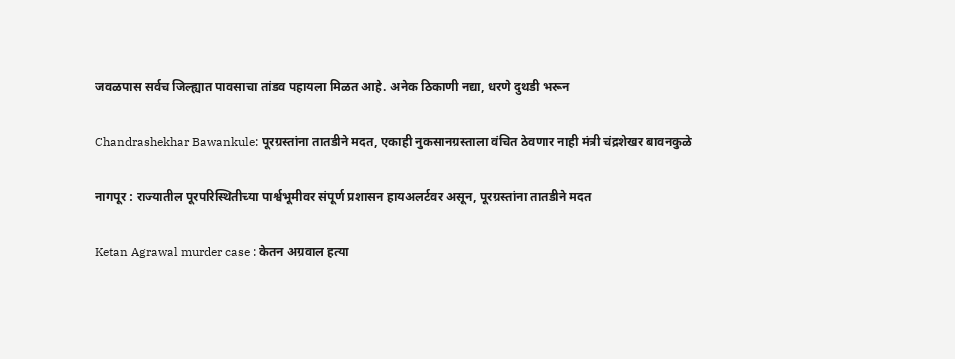जवळपास सर्वच जिल्ह्यात पावसाचा तांडव पहायला मिळत आहे. अनेक ठिकाणी नद्या, धरणे दुथडी भरून

Chandrashekhar Bawankule: पूरग्रस्तांना तातडीने मदत, एकाही नुकसानग्रस्ताला वंचित ठेवणार नाही मंत्री चंद्रशेखर बावनकुळे

नागपूर : राज्यातील पूरपरिस्थितीच्या पार्श्वभूमीवर संपूर्ण प्रशासन हायअलर्टवर असून, पूरग्रस्तांना तातडीने मदत

Ketan Agrawal murder case : केतन अग्रवाल हत्या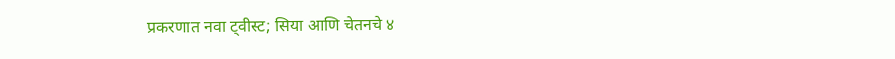प्रकरणात नवा ट्वीस्ट; सिया आणि चेतनचे ४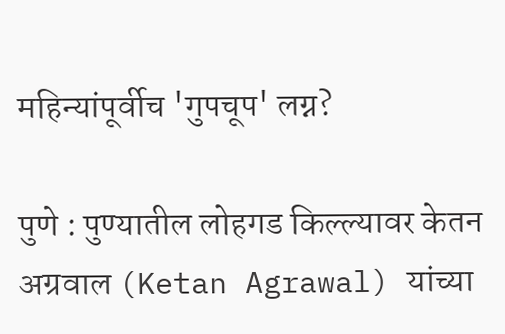महिन्यांपूर्वीच 'गुपचूप' लग्न?

पुणे : पुण्यातील लोहगड किल्ल्यावर केतन अग्रवाल (Ketan Agrawal) यांच्या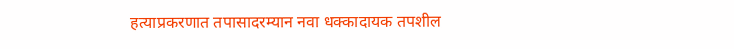हत्याप्रकरणात तपासादरम्यान नवा धक्कादायक तपशील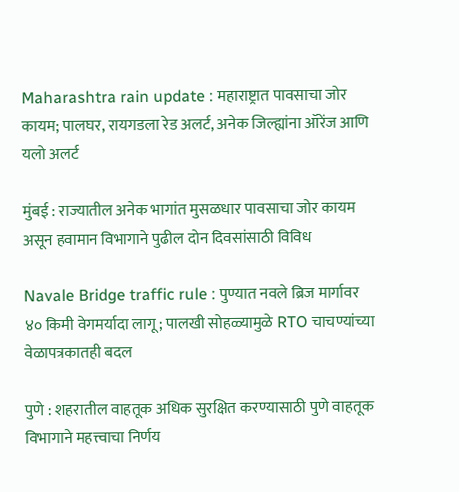Maharashtra rain update : महाराष्ट्रात पावसाचा जोर कायम; पालघर, रायगडला रेड अलर्ट, अनेक जिल्ह्यांना ऑरेंज आणि यलो अलर्ट

मुंबई : राज्यातील अनेक भागांत मुसळधार पावसाचा जोर कायम असून हवामान विभागाने पुढील दोन दिवसांसाठी विविध

Navale Bridge traffic rule : पुण्यात नवले ब्रिज मार्गावर ४० किमी वेगमर्यादा लागू; पालखी सोहळ्यामुळे RTO चाचण्यांच्या वेळापत्रकातही बदल

पुणे : शहरातील वाहतूक अधिक सुरक्षित करण्यासाठी पुणे वाहतूक विभागाने महत्त्वाचा निर्णय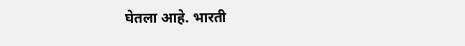घेतला आहे. भारती